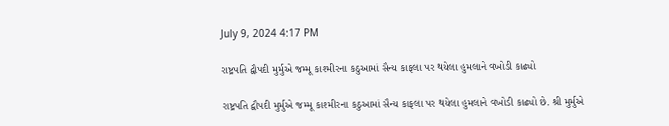July 9, 2024 4:17 PM

રાષ્ટ્રપતિ દ્વૌપદી મુર્મુએ જમ્મૂ કાશ્મીરના કઠુઆમાં સૈન્ય કાફલા પર થયેલા હુમલાને વખોડી કાઢ્યો

રાષ્ટ્રપતિ દ્વૌપદી મુર્મુએ જમ્મૂ કાશ્મીરના કઠુઆમાં સૈન્ય કાફલા પર થયેલા હુમલાને વખોડી કાઢ્યો છે. શ્રી મુર્મુએ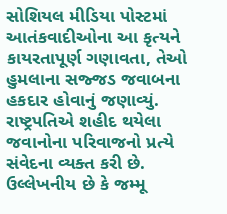સોશિયલ મીડિયા પોસ્ટમાં આતંકવાદીઓના આ કૃત્યને કાયરતાપૂર્ણ ગણાવતા, તેઓ હુમલાના સજ્જડ જવાબના હકદાર હોવાનું જણાવ્યું. રાષ્ટ્રપતિએ શહીદ થયેલા જવાનોના પરિવાજનો પ્રત્યે સંવેદના વ્યક્ત કરી છે. ઉલ્લેખનીય છે કે જમ્મૂ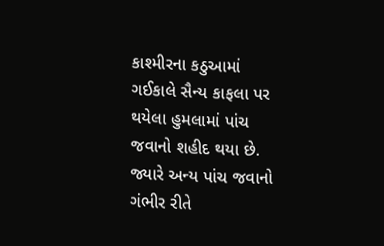કાશ્મીરના કઠુઆમાં ગઈકાલે સૈન્ય કાફલા પર થયેલા હુમલામાં પાંચ જવાનો શહીદ થયા છે. જ્યારે અન્ય પાંચ જવાનો ગંભીર રીતે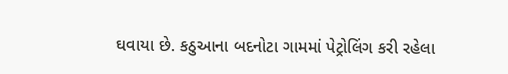ઘવાયા છે. કઠુઆના બદનોટા ગામમાં પેટ્રોલિંગ કરી રહેલા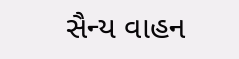સૈન્ય વાહન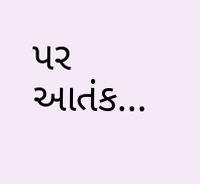પર આતંક...